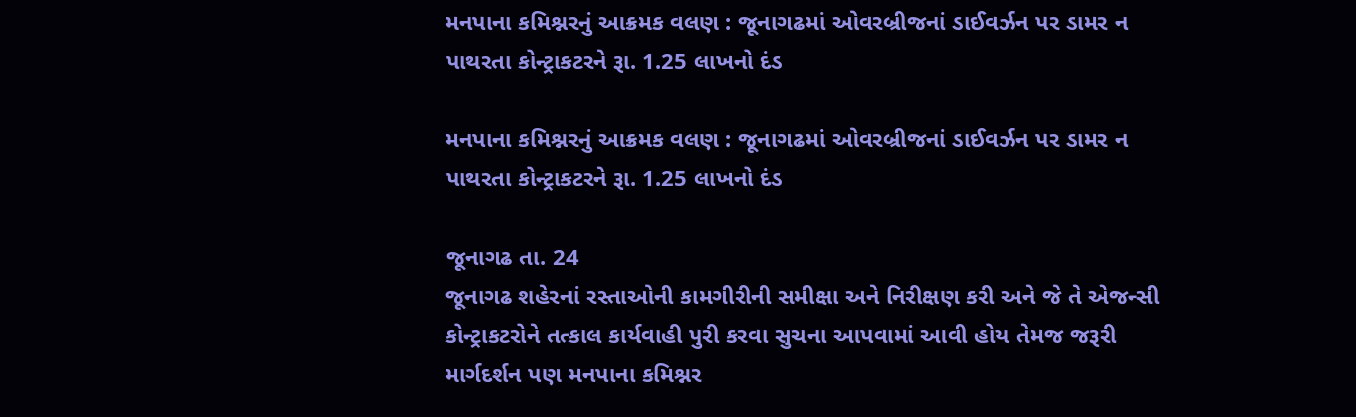મનપાના કમિશ્નરનું આક્રમક વલણ : જૂનાગઢમાં ઓવરબ્રીજનાં ડાઈવર્ઝન પર ડામર ન પાથરતા કોન્ટ્રાકટરને રૂા. 1.25 લાખનો દંડ

મનપાના કમિશ્નરનું આક્રમક વલણ : જૂનાગઢમાં ઓવરબ્રીજનાં ડાઈવર્ઝન પર ડામર ન પાથરતા કોન્ટ્રાકટરને રૂા. 1.25 લાખનો દંડ

જૂનાગઢ તા. 24
જૂનાગઢ શહેરનાં રસ્તાઓની કામગીરીની સમીક્ષા અને નિરીક્ષણ કરી અને જે તે એજન્સી કોન્ટ્રાકટરોને તત્કાલ કાર્યવાહી પુરી કરવા સુચના આપવામાં આવી હોય તેમજ જરૂરી માર્ગદર્શન પણ મનપાના કમિશ્નર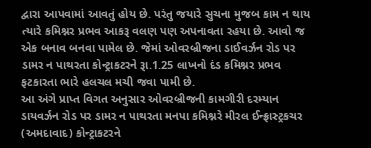દ્વારા આપવામાં આવતું હોય છે. પરંતુ જયારે સુચના મુજબ કામ ન થાય ત્યારે કમિશ્નર પ્રભવ આકરૂ વલણ પણ અપનાવતા રહયા છે. આવો જ એક બનાવ બનવા પામેલ છે. જેમાં ઓવરબ્રીજના ડાઈવર્ઝન રોડ પર ડામર ન પાથરતા કોન્ટ્રાકટરને રૂા.1.25 લાખનો દંડ કમિશ્નર પ્રભવ ફટકારતા ભારે હલચલ મચી જવા પામી છે.
આ અંગે પ્રાપ્ત વિગત અનુસાર ઓવરબ્રીજની કામગીરી દરમ્યાન ડાયવર્ઝન રોડ પર ડામર ન પાથરતા મનપા કમિશ્નરે મીરલ ઈન્ફ્રાસ્ટ્રકચર (અમદાવાદ) કોન્ટ્રાકટરને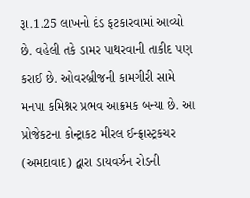રૂા.1.25 લાખનો દંડ ફટકારવામાં આવ્યો છે. વહેલી તકે ડામર પાથરવાની તાકીદ પણ કરાઈ છે. ઓવરબ્રીજની કામગીરી સામે મનપા કમિશ્નર પ્રભવ આક્રમક બન્યા છે. આ પ્રોજેકટના કોન્ટ્રાકટ મીરલ ઈન્ફ્રાસ્ટ્રકચર (અમદાવાદ) દ્વારા ડાયવર્ઝન રોડની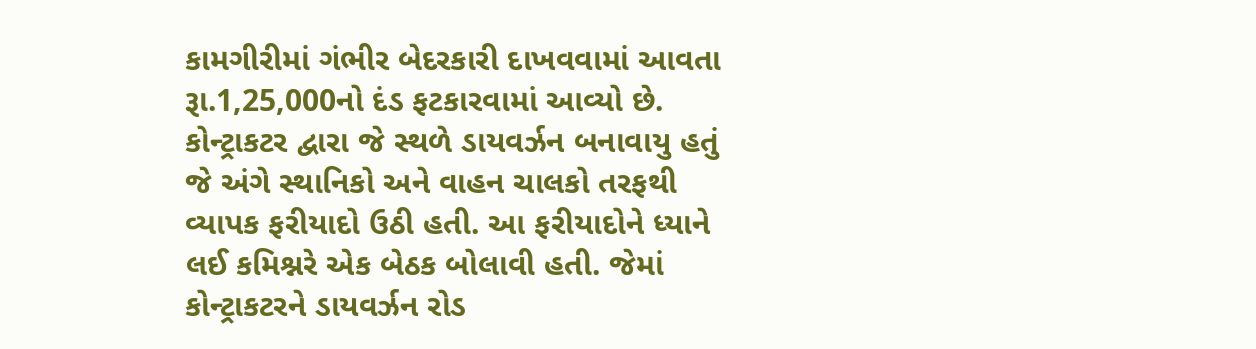કામગીરીમાં ગંભીર બેદરકારી દાખવવામાં આવતા રૂા.1,25,000નો દંડ ફટકારવામાં આવ્યો છે. કોન્ટ્રાકટર દ્વારા જે સ્થળે ડાયવર્ઝન બનાવાયુ હતું જે અંગે સ્થાનિકો અને વાહન ચાલકો તરફથી વ્યાપક ફરીયાદો ઉઠી હતી. આ ફરીયાદોને ધ્યાને લઈ કમિશ્નરે એક બેઠક બોલાવી હતી. જેમાં કોન્ટ્રાકટરને ડાયવર્ઝન રોડ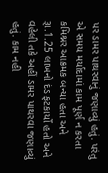પર ડામર પાથરવાનું જણાવ્યું હતું. પરંતુ એ સમય મર્યાદામાં કામ પૂર્ણ ન કરતા કમિશ્નર આક્રમક બન્યા હતા અને રૂા.1.25 લાખનો દંડ ફટકાર્યો હતો અને વહેલી તકે અહીં ડામર પાથરવા જણાવ્યું હતું. કામ નહી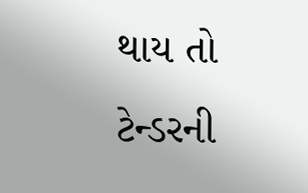થાય તો ટેન્ડરની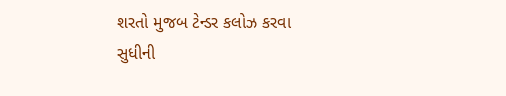શરતો મુજબ ટેન્ડર કલોઝ કરવા સુધીની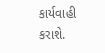કાર્યવાહી કરાશે.